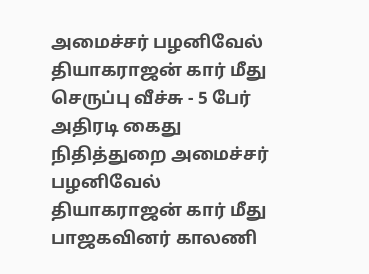அமைச்சர் பழனிவேல் தியாகராஜன் கார் மீது செருப்பு வீச்சு - 5 பேர் அதிரடி கைது
நிதித்துறை அமைச்சர் பழனிவேல் தியாகராஜன் கார் மீது பாஜகவினர் காலணி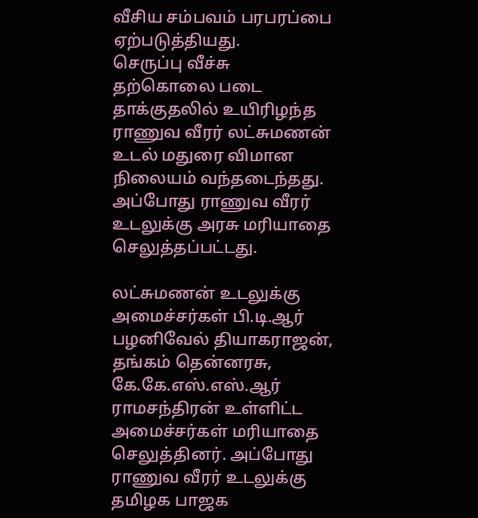வீசிய சம்பவம் பரபரப்பை ஏற்படுத்தியது.
செருப்பு வீச்சு
தற்கொலை படை தாக்குதலில் உயிரிழந்த ராணுவ வீரர் லட்சுமணன் உடல் மதுரை விமான நிலையம் வந்தடைந்தது. அப்போது ராணுவ வீரர் உடலுக்கு அரசு மரியாதை செலுத்தப்பட்டது.

லட்சுமணன் உடலுக்கு அமைச்சர்கள் பி.டி.ஆர் பழனிவேல் தியாகராஜன், தங்கம் தென்னரசு, கே.கே.எஸ்.எஸ்.ஆர் ராமசந்திரன் உள்ளிட்ட அமைச்சர்கள் மரியாதை செலுத்தினர். அப்போது ராணுவ வீரர் உடலுக்கு தமிழக பாஜக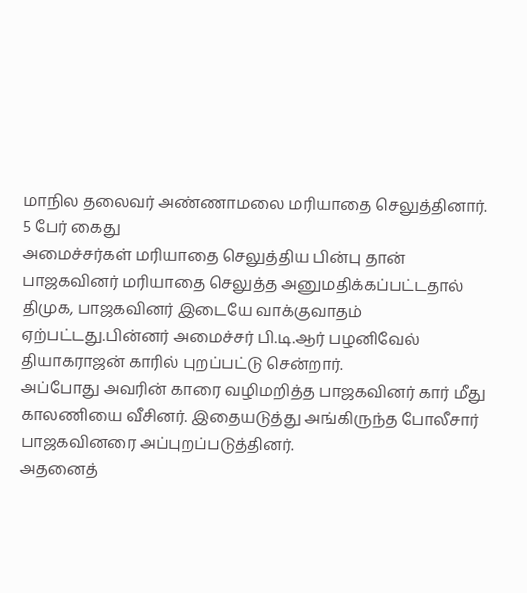மாநில தலைவர் அண்ணாமலை மரியாதை செலுத்தினார்.
5 பேர் கைது
அமைச்சர்கள் மரியாதை செலுத்திய பின்பு தான் பாஜகவினர் மரியாதை செலுத்த அனுமதிக்கப்பட்டதால் திமுக, பாஜகவினர் இடையே வாக்குவாதம் ஏற்பட்டது.பின்னர் அமைச்சர் பி.டி.ஆர் பழனிவேல் தியாகராஜன் காரில் புறப்பட்டு சென்றார்.
அப்போது அவரின் காரை வழிமறித்த பாஜகவினர் கார் மீது காலணியை வீசினர். இதையடுத்து அங்கிருந்த போலீசார் பாஜகவினரை அப்புறப்படுத்தினர்.
அதனைத்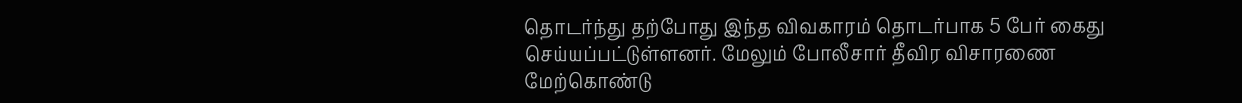தொடர்ந்து தற்போது இந்த விவகாரம் தொடர்பாக 5 பேர் கைது செய்யப்பட்டுள்ளனர். மேலும் போலீசார் தீவிர விசாரணை மேற்கொண்டு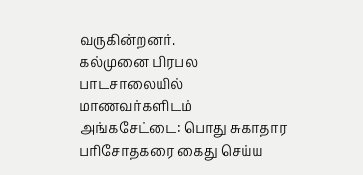வருகின்றனர்.
கல்முனை பிரபல பாடசாலையில் மாணவர்களிடம் அங்கசேட்டை: பொது சுகாதார பரிசோதகரை கைது செய்ய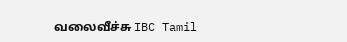வலைவீச்சு IBC Tamil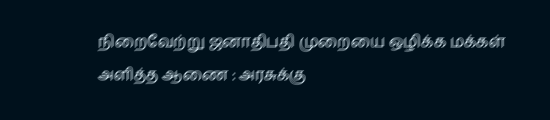நிறைவேற்று ஜனாதிபதி முறையை ஒழிக்க மக்கள் அளித்த ஆணை : அரசுக்கு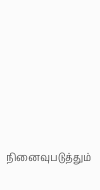நினைவுபடுத்தும்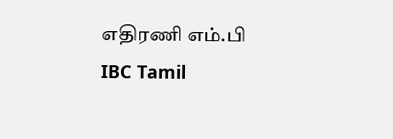எதிரணி எம்.பி IBC Tamil